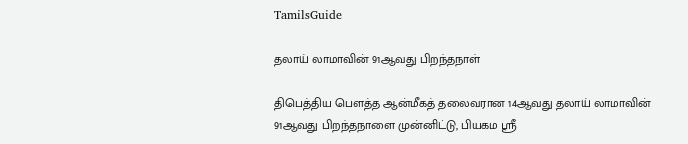TamilsGuide

தலாய் லாமாவின் 91ஆவது பிறந்தநாள்

திபெத்திய பௌத்த ஆன்மீகத் தலைவரான 14ஆவது தலாய் லாமாவின் 91ஆவது பிறந்தநாளை முன்னிட்டு, பியகம ஸ்ரீ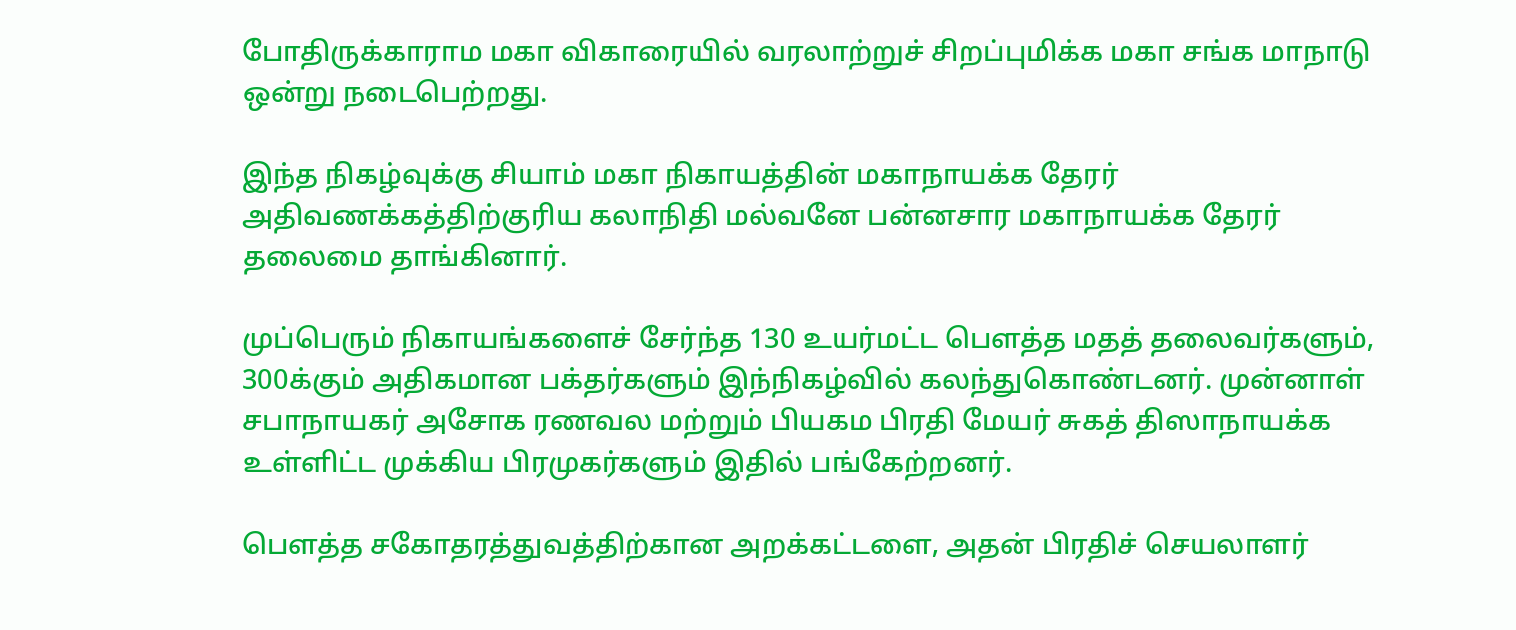போதிருக்காராம மகா விகாரையில் வரலாற்றுச் சிறப்புமிக்க மகா சங்க மாநாடு ஒன்று நடைபெற்றது.

இந்த நிகழ்வுக்கு சியாம் மகா நிகாயத்தின் மகாநாயக்க தேரர் அதிவணக்கத்திற்குரிய கலாநிதி மல்வனே பன்னசார மகாநாயக்க தேரர் தலைமை தாங்கினார்.

முப்பெரும் நிகாயங்களைச் சேர்ந்த 130 உயர்மட்ட பௌத்த மதத் தலைவர்களும், 300க்கும் அதிகமான பக்தர்களும் இந்நிகழ்வில் கலந்துகொண்டனர். முன்னாள் சபாநாயகர் அசோக ரணவல மற்றும் பியகம பிரதி மேயர் சுகத் திஸாநாயக்க உள்ளிட்ட முக்கிய பிரமுகர்களும் இதில் பங்கேற்றனர்.

பௌத்த சகோதரத்துவத்திற்கான அறக்கட்டளை, அதன் பிரதிச் செயலாளர்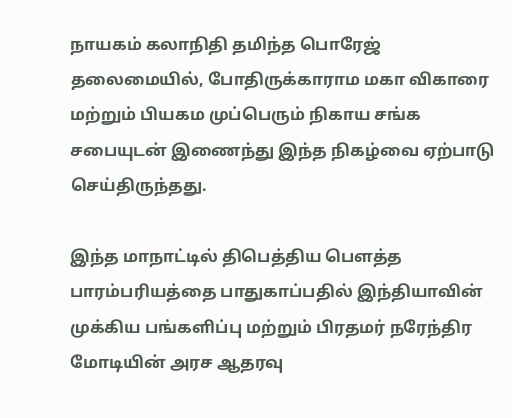நாயகம் கலாநிதி தமிந்த பொரேஜ் தலைமையில், போதிருக்காராம மகா விகாரை மற்றும் பியகம முப்பெரும் நிகாய சங்க சபையுடன் இணைந்து இந்த நிகழ்வை ஏற்பாடு செய்திருந்தது.

இந்த மாநாட்டில் திபெத்திய பௌத்த பாரம்பரியத்தை பாதுகாப்பதில் இந்தியாவின் முக்கிய பங்களிப்பு மற்றும் பிரதமர் நரேந்திர மோடியின் அரச ஆதரவு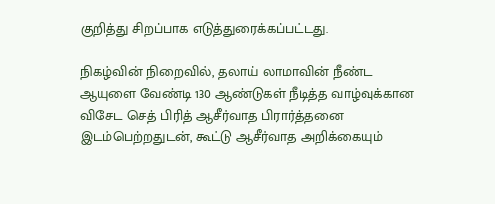குறித்து சிறப்பாக எடுத்துரைக்கப்பட்டது.

நிகழ்வின் நிறைவில், தலாய் லாமாவின் நீண்ட ஆயுளை வேண்டி 130 ஆண்டுகள் நீடித்த வாழ்வுக்கான விசேட செத் பிரித் ஆசீர்வாத பிரார்த்தனை இடம்பெற்றதுடன், கூட்டு ஆசீர்வாத அறிக்கையும்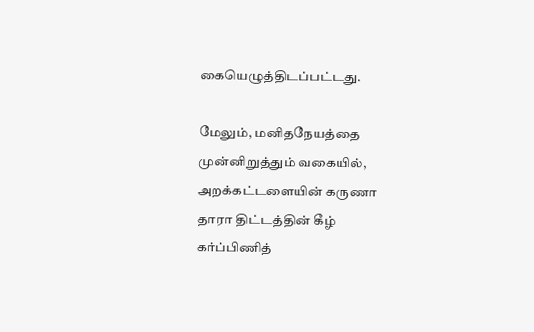கையெழுத்திடப்பட்டது.

மேலும், மனிதநேயத்தை முன்னிறுத்தும் வகையில், அறக்கட்டளையின் கருணா தாரா திட்டத்தின் கீழ் கர்ப்பிணித்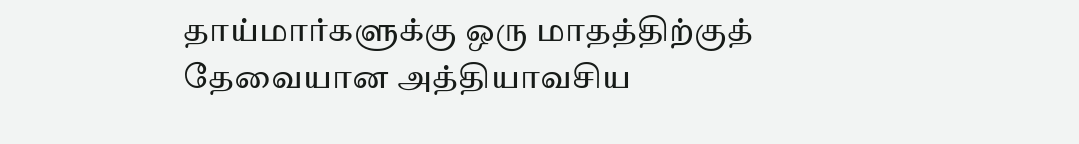தாய்மார்களுக்கு ஒரு மாதத்திற்குத் தேவையான அத்தியாவசிய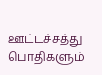ஊட்டச்சத்து பொதிகளும்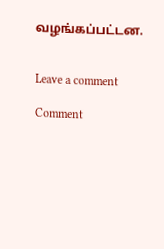வழங்கப்பட்டன.


Leave a comment

Comment